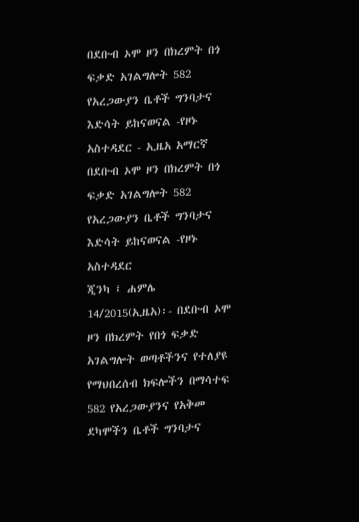በደቡብ ኦሞ ዞን በክረምት በጎ ፍቃድ አገልግሎት 582 የአረጋውያን ቤቶች ግንባታና እድሳት ይከናወናል -የዞኑ አስተዳደር - ኢዜአ አማርኛ
በደቡብ ኦሞ ዞን በክረምት በጎ ፍቃድ አገልግሎት 582 የአረጋውያን ቤቶች ግንባታና እድሳት ይከናወናል -የዞኑ አስተዳደር
ጂንካ ፤ ሐምሌ 14/2015(ኢዜአ)፡- በደቡብ ኦሞ ዞን በክረምት የበጎ ፍቃድ አገልግሎት ወጣቶችንና የተለያዩ የማህበረሰብ ክፍሎችን በማሳተፍ 582 የአረጋውያንና የአቅመ ደካሞችን ቤቶች ግንባታና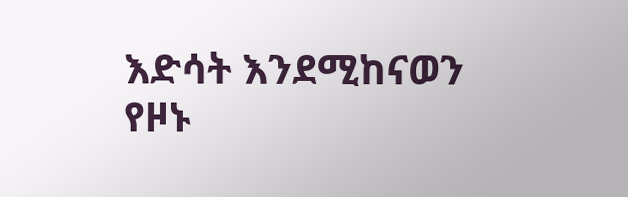እድሳት እንደሚከናወን የዞኑ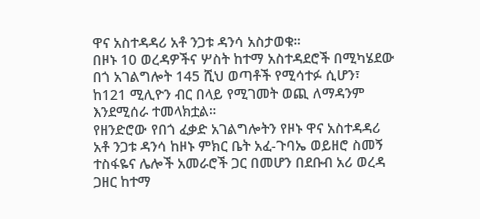ዋና አስተዳዳሪ አቶ ንጋቱ ዳንሳ አስታወቁ።
በዞኑ 10 ወረዳዎችና ሦስት ከተማ አስተዳደሮች በሚካሄደው በጎ አገልግሎት 145 ሺህ ወጣቶች የሚሳተፉ ሲሆን፣ ከ121 ሚሊዮን ብር በላይ የሚገመት ወጪ ለማዳንም እንደሚሰራ ተመላክቷል።
የዘንድሮው የበጎ ፈቃድ አገልግሎትን የዞኑ ዋና አስተዳዳሪ አቶ ንጋቱ ዳንሳ ከዞኑ ምክር ቤት አፈ-ጉባኤ ወይዘሮ ስመኝ ተስፋዬና ሌሎች አመራሮች ጋር በመሆን በደቡብ አሪ ወረዳ ጋዘር ከተማ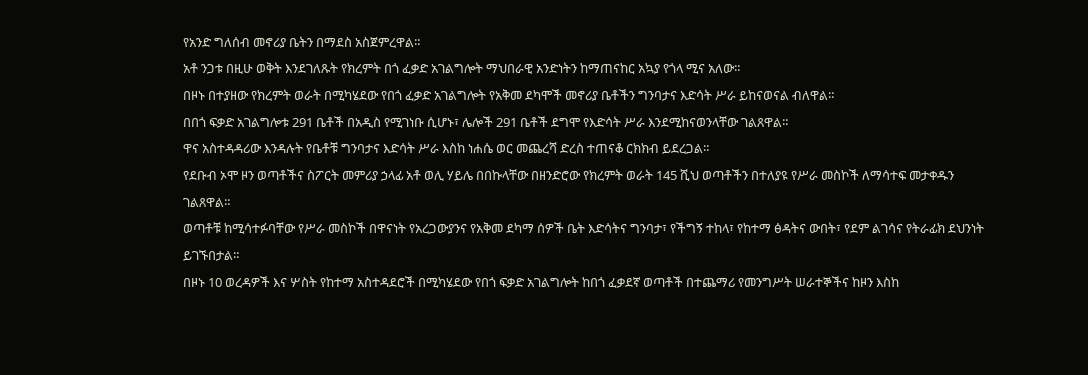የአንድ ግለሰብ መኖሪያ ቤትን በማደስ አስጀምረዋል።
አቶ ንጋቱ በዚሁ ወቅት እንደገለጹት የክረምት በጎ ፈቃድ አገልግሎት ማህበራዊ አንድነትን ከማጠናከር አኳያ የጎላ ሚና አለው።
በዞኑ በተያዘው የክረምት ወራት በሚካሄደው የበጎ ፈቃድ አገልግሎት የአቅመ ደካሞች መኖሪያ ቤቶችን ግንባታና እድሳት ሥራ ይከናወናል ብለዋል።
በበጎ ፍቃድ አገልግሎቱ 291 ቤቶች በአዲስ የሚገነቡ ሲሆኑ፣ ሌሎች 291 ቤቶች ደግሞ የእድሳት ሥራ እንደሚከናወንላቸው ገልጸዋል።
ዋና አስተዳዳሪው እንዳሉት የቤቶቹ ግንባታና እድሳት ሥራ እስከ ነሐሴ ወር መጨረሻ ድረስ ተጠናቆ ርክክብ ይደረጋል።
የደቡብ ኦሞ ዞን ወጣቶችና ስፖርት መምሪያ ኃላፊ አቶ ወሊ ሃይሌ በበኩላቸው በዘንድሮው የክረምት ወራት 145 ሺህ ወጣቶችን በተለያዩ የሥራ መስኮች ለማሳተፍ መታቀዱን ገልጸዋል።
ወጣቶቹ ከሚሳተፉባቸው የሥራ መስኮች በዋናነት የአረጋውያንና የአቅመ ደካማ ሰዎች ቤት እድሳትና ግንባታ፣ የችግኝ ተከላ፣ የከተማ ፅዳትና ውበት፣ የደም ልገሳና የትራፊክ ደህንነት ይገኙበታል።
በዞኑ 10 ወረዳዎች እና ሦስት የከተማ አስተዳደሮች በሚካሄደው የበጎ ፍቃድ አገልግሎት ከበጎ ፈቃደኛ ወጣቶች በተጨማሪ የመንግሥት ሠራተኞችና ከዞን እስከ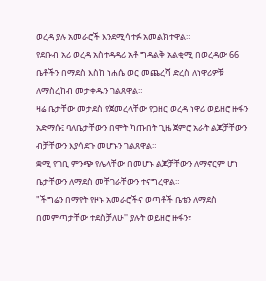ወረዳ ያሉ አመራሮች እንደሚሳተፉ አመልክተዋል።
የደቡብ አሪ ወረዳ አስተዳዳሪ አቶ ግዳልቅ አልቂሚ በወረዳው 66 ቤቶችን በማደስ እስከ ነሐሴ ወር መጨረሻ ድረስ ለነዋሪዎቹ ለማስረከብ መታቀዱን ገልጸዋል።
ዛሬ ቤታቸው መታደስ የጀመረላቸው የጋዘር ወረዳ ነዋሪ ወይዘሮ ዙፋን አድማሱ፤ ባለቤታቸውን በሞት ካጡበት ጊዜ ጀምሮ አራት ልጆቻቸውን ብቻቸውን እያሳደጉ መሆኑን ገልጸዋል።
ቋሚ የገቢ ምንጭ የሌላቸው በመሆኑ ልጆቻቸውን ለማኖርም ሆነ ቤታቸውን ለማደስ መቸገራቸውን ተናግረዋል።
"ችግሬን በማየት የዞኑ አመራሮችና ወጣቶች ቤቴን ለማደስ በመምጣታቸው ተደስቻለሁ'' ያሉት ወይዘሮ ዙፋን፣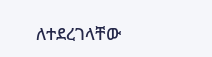ለተደረገላቸው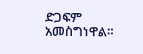ድጋፍም አመስግነዋል።